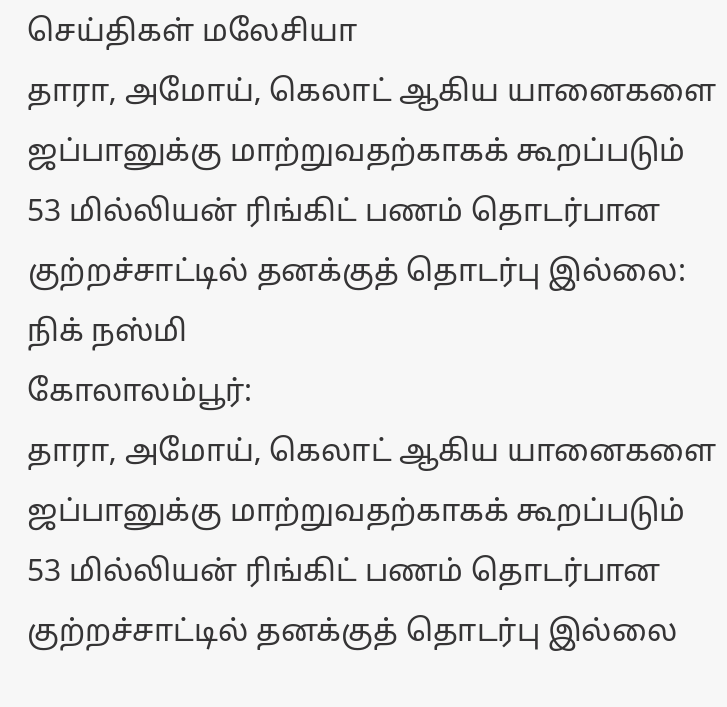செய்திகள் மலேசியா
தாரா, அமோய், கெலாட் ஆகிய யானைகளை ஜப்பானுக்கு மாற்றுவதற்காகக் கூறப்படும் 53 மில்லியன் ரிங்கிட் பணம் தொடர்பான குற்றச்சாட்டில் தனக்குத் தொடர்பு இல்லை: நிக் நஸ்மி
கோலாலம்பூர்:
தாரா, அமோய், கெலாட் ஆகிய யானைகளை ஜப்பானுக்கு மாற்றுவதற்காகக் கூறப்படும் 53 மில்லியன் ரிங்கிட் பணம் தொடர்பான குற்றச்சாட்டில் தனக்குத் தொடர்பு இல்லை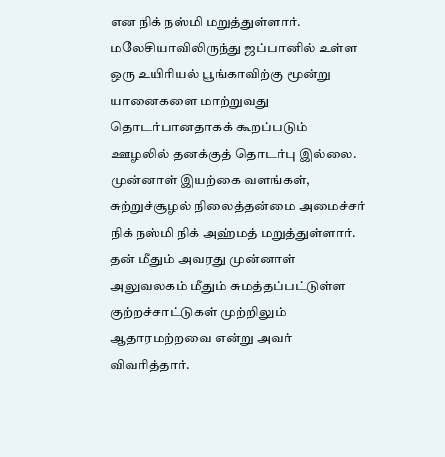என நிக் நஸ்மி மறுத்துள்ளார்.
மலேசியாவிலிருந்து ஜப்பானில் உள்ள ஒரு உயிரியல் பூங்காவிற்கு மூன்று யானைகளை மாற்றுவது தொடர்பானதாகக் கூறப்படும் ஊழலில் தனக்குத் தொடர்பு இல்லை.
முன்னாள் இயற்கை வளங்கள், சுற்றுச்சூழல் நிலைத்தன்மை அமைச்சர் நிக் நஸ்மி நிக் அஹ்மத் மறுத்துள்ளார்.
தன் மீதும் அவரது முன்னாள் அலுவலகம் மீதும் சுமத்தப்பட்டுள்ள குற்றச்சாட்டுகள் முற்றிலும் ஆதாரமற்றவை என்று அவர் விவரித்தார்.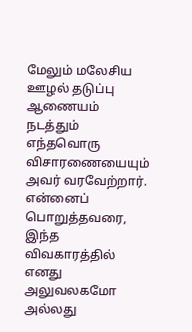மேலும் மலேசிய ஊழல் தடுப்பு ஆணையம் நடத்தும் எந்தவொரு விசாரணையையும் அவர் வரவேற்றார்.
என்னைப் பொறுத்தவரை, இந்த விவகாரத்தில் எனது அலுவலகமோ அல்லது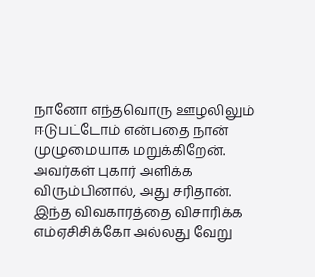நானோ எந்தவொரு ஊழலிலும் ஈடுபட்டோம் என்பதை நான் முழுமையாக மறுக்கிறேன்.
அவர்கள் புகார் அளிக்க விரும்பினால், அது சரிதான்.
இந்த விவகாரத்தை விசாரிக்க எம்ஏசிசிக்கோ அல்லது வேறு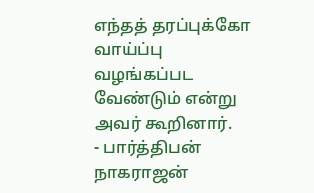எந்தத் தரப்புக்கோ வாய்ப்பு வழங்கப்பட வேண்டும் என்று அவர் கூறினார்.
- பார்த்திபன் நாகராஜன்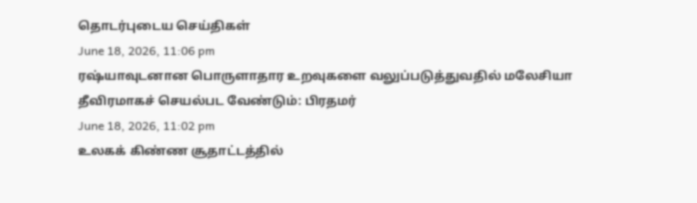தொடர்புடைய செய்திகள்
June 18, 2026, 11:06 pm
ரஷ்யாவுடனான பொருளாதார உறவுகளை வலுப்படுத்துவதில் மலேசியா தீவிரமாகச் செயல்பட வேண்டும்: பிரதமர்
June 18, 2026, 11:02 pm
உலகக் கிண்ண சூதாட்டத்தில்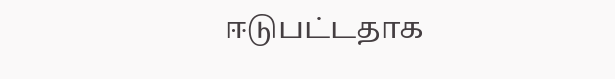ஈடுபட்டதாக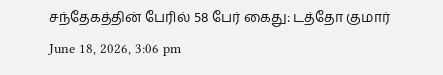சந்தேகத்தின் பேரில் 58 பேர் கைது: டத்தோ குமார்
June 18, 2026, 3:06 pm